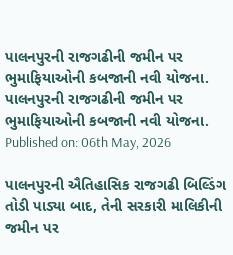પાલનપુરની રાજગઢીની જમીન પર ભુમાફિયાઓની કબજાની નવી યોજના.
પાલનપુરની રાજગઢીની જમીન પર ભુમાફિયાઓની કબજાની નવી યોજના.
Published on: 06th May, 2026

પાલનપુરની ઐતિહાસિક રાજગઢી બિલ્ડિંગ તોડી પાડ્યા બાદ, તેની સરકારી માલિકીની જમીન પર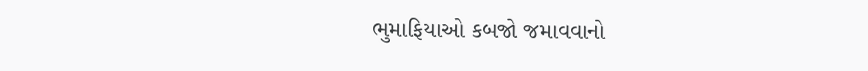ભુમાફિયાઓ કબજો જમાવવાનો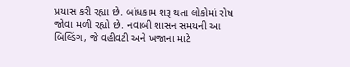પ્રયાસ કરી રહ્યા છે. બાંધકામ શરૂ થતા લોકોમાં રોષ જોવા મળી રહ્યો છે. નવાબી શાસન સમયની આ બિલ્ડિંગ, જે વહીવટી અને ખજાના માટે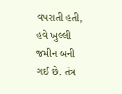વપરાતી હતી, હવે ખુલ્લી જમીન બની ગઈ છે. તંત્ર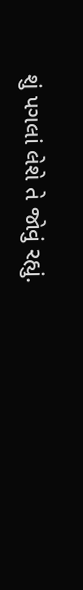શું પગલાં લેશે તે જોવું રહ્યું.